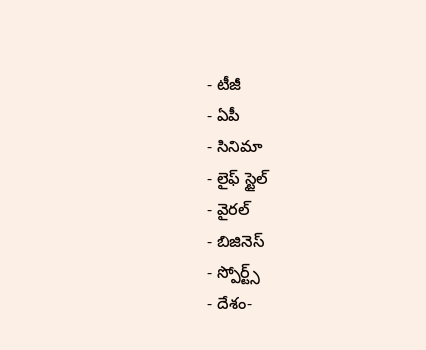- టీజీ
- ఏపీ
- సినిమా
- లైఫ్ స్టైల్
- వైరల్
- బిజినెస్
- స్పోర్ట్స్
- దేశం-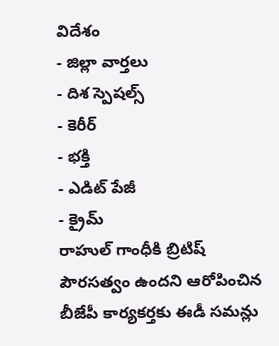విదేశం
- జిల్లా వార్తలు
- దిశ స్పెషల్స్
- కెరీర్
- భక్తి
- ఎడిట్ పేజీ
- క్రైమ్
రాహుల్ గాంధీకి బ్రిటిష్ పౌరసత్వం ఉందని ఆరోపించిన బీజేపీ కార్యకర్తకు ఈడీ సమన్లు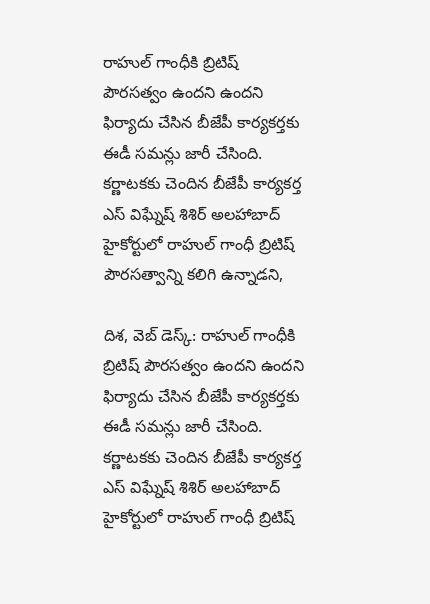రాహుల్ గాంధీకి బ్రిటిష్ పౌరసత్వం ఉందని ఉందని ఫిర్యాదు చేసిన బీజేపీ కార్యకర్తకు ఈడీ సమన్లు జారీ చేసింది. కర్ణాటకకు చెందిన బీజేపీ కార్యకర్త ఎస్ విఘ్నేష్ శిశిర్ అలహాబాద్ హైకోర్టులో రాహుల్ గాంధీ బ్రిటిష్ పౌరసత్వాన్ని కలిగి ఉన్నాడని,

దిశ, వెబ్ డెస్క్: రాహుల్ గాంధీకి బ్రిటిష్ పౌరసత్వం ఉందని ఉందని ఫిర్యాదు చేసిన బీజేపీ కార్యకర్తకు ఈడీ సమన్లు జారీ చేసింది. కర్ణాటకకు చెందిన బీజేపీ కార్యకర్త ఎస్ విఘ్నేష్ శిశిర్ అలహాబాద్ హైకోర్టులో రాహుల్ గాంధీ బ్రిటిష్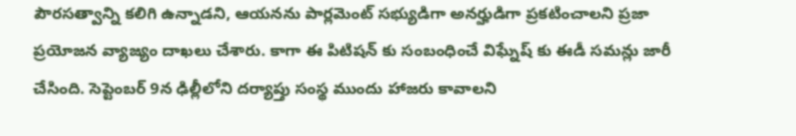పౌరసత్వాన్ని కలిగి ఉన్నాడని, ఆయనను పార్లమెంట్ సభ్యుడిగా అనర్హుడిగా ప్రకటించాలని ప్రజా ప్రయోజన వ్యాజ్యం దాఖలు చేశారు. కాగా ఈ పిటిషన్ కు సంబంధించే విఘ్నేష్ కు ఈడీ సమన్లు జారీ చేసింది. సెప్టెంబర్ 9న ఢిల్లీలోని దర్యాప్తు సంస్థ ముందు హాజరు కావాలని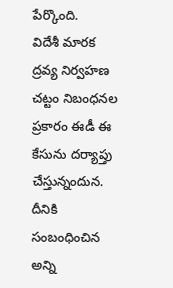పేర్కొంది.
విదేశీ మారక ద్రవ్య నిర్వహణ చట్టం నిబంధనల ప్రకారం ఈడీ ఈ కేసును దర్యాప్తు చేస్తున్నందున. దీనికి సంబంధించిన అన్ని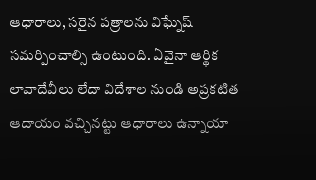ఆధారాలు, సరైన పత్రాలను విఘ్నేష్ సమర్పించాల్సి ఉంటుంది. ఏవైనా ఆర్థిక లావాదేవీలు లేదా విదేశాల నుండి అప్రకటిత ఆదాయం వచ్చినట్టు ఆధారాలు ఉన్నాయా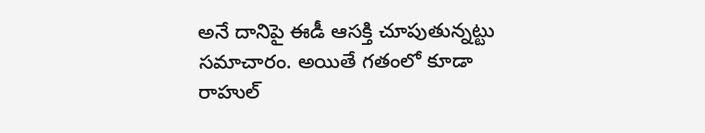అనే దానిపై ఈడీ ఆసక్తి చూపుతున్నట్టు సమాచారం. అయితే గతంలో కూడా రాహుల్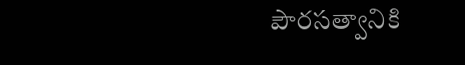పౌరసత్వానికి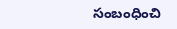సంబంధించి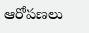ఆరోపణలు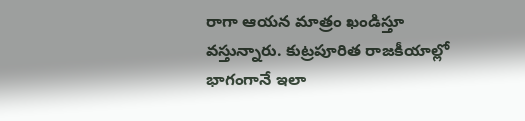రాగా ఆయన మాత్రం ఖండిస్తూ వస్తున్నారు. కుట్రపూరిత రాజకీయాల్లో భాగంగానే ఇలా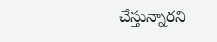చేస్తున్నారని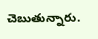చెబుతున్నారు.